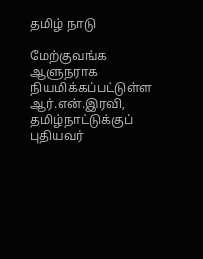தமிழ் நாடு

மேற்குவங்க ஆளுநராக நியமிக்கப்பட்டுள்ள ஆர்.என்.இரவி, தமிழ்நாட்டுக்குப் புதியவர்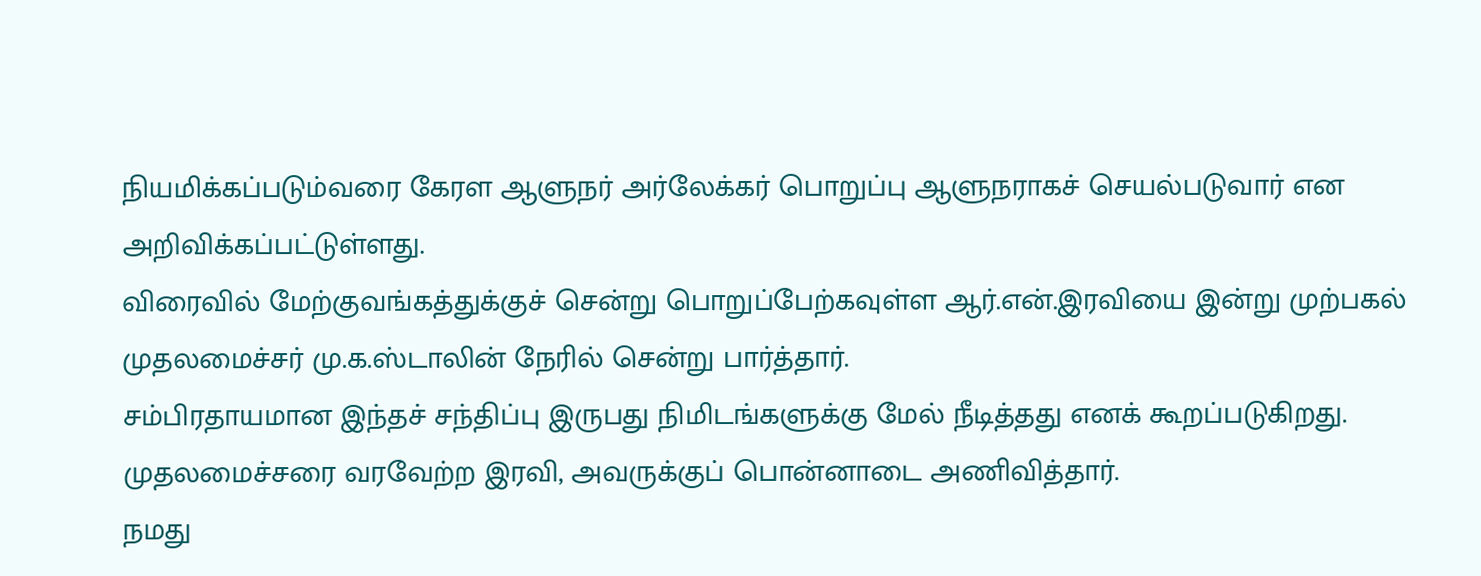நியமிக்கப்படும்வரை கேரள ஆளுநர் அர்லேக்கர் பொறுப்பு ஆளுநராகச் செயல்படுவார் என அறிவிக்கப்பட்டுள்ளது.
விரைவில் மேற்குவங்கத்துக்குச் சென்று பொறுப்பேற்கவுள்ள ஆர்.என்.இரவியை இன்று முற்பகல் முதலமைச்சர் மு.க.ஸ்டாலின் நேரில் சென்று பார்த்தார்.
சம்பிரதாயமான இந்தச் சந்திப்பு இருபது நிமிடங்களுக்கு மேல் நீடித்தது எனக் கூறப்படுகிறது.
முதலமைச்சரை வரவேற்ற இரவி, அவருக்குப் பொன்னாடை அணிவித்தார்.
நமது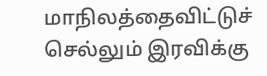மாநிலத்தைவிட்டுச் செல்லும் இரவிக்கு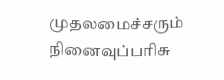முதலமைச்சரும் நினைவுப்பரிசு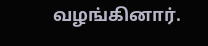வழங்கினார்.